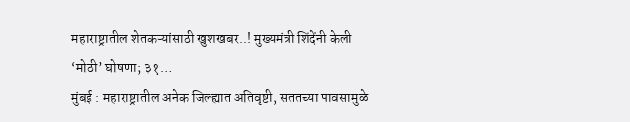महाराष्ट्रातील शेतकऱ्यांसाठी खुशखबर..! मुख्यमंत्री शिंदेंनी केली ‘मोठी’ घोषणा; ३१…
मुंबई : महाराष्ट्रातील अनेक जिल्ह्यात अतिवृष्टी, सततच्या पावसामुळे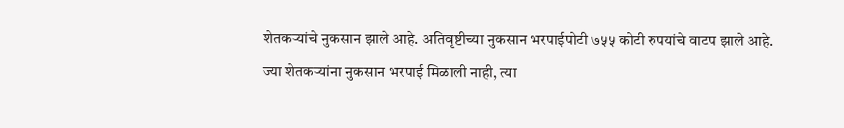शेतकऱ्यांचे नुकसान झाले आहे. अतिवृष्टीच्या नुकसान भरपाईपोटी ७५५ कोटी रुपयांचे वाटप झाले आहे. ज्या शेतकऱ्यांना नुकसान भरपाई मिळाली नाही, त्या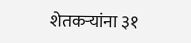शेतकऱ्यांना ३१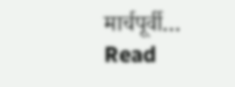मार्चपूर्वी…
Read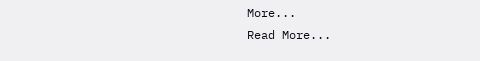More...
Read More...